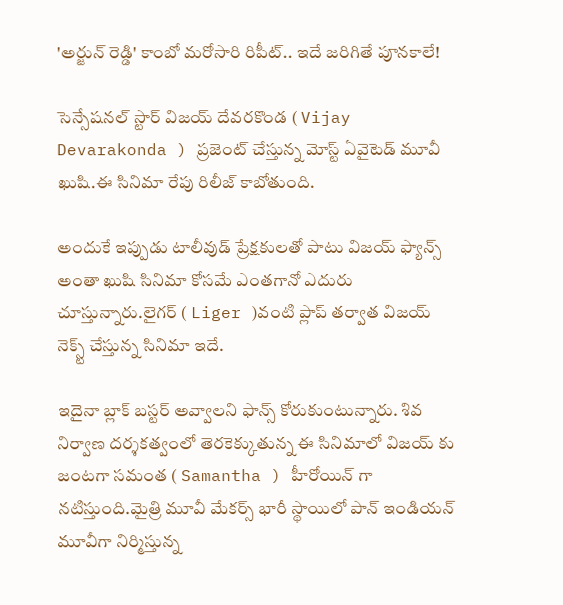'అర్జున్ రెడ్డి' కాంబో మరోసారి రిపీట్.. ఇదే జరిగితే పూనకాలే!

సెన్సేషనల్ స్టార్ విజయ్ దేవరకొండ ( Vijay Devarakonda ) ప్రజెంట్ చేస్తున్న మోస్ట్ ఏవైటెడ్ మూవీ ఖుషి.ఈ సినిమా రేపు రిలీజ్ కాబోతుంది.

అందుకే ఇప్పుడు టాలీవుడ్ ప్రేక్షకులతో పాటు విజయ్ ఫ్యాన్స్ అంతా ఖుషి సినిమా కోసమే ఎంతగానో ఎదురు చూస్తున్నారు.లైగర్ ( Liger )వంటి ప్లాప్ తర్వాత విజయ్ నెక్స్ట్ చేస్తున్న సినిమా ఇదే.

ఇదైనా బ్లాక్ బస్టర్ అవ్వాలని ఫాన్స్ కోరుకుంటున్నారు. శివ నిర్వాణ దర్శకత్వంలో తెరకెక్కుతున్న ఈ సినిమాలో విజయ్ కు జంటగా సమంత ( Samantha ) హీరోయిన్ గా నటిస్తుంది.మైత్రి మూవీ మేకర్స్ భారీ స్థాయిలో పాన్ ఇండియన్ మూవీగా నిర్మిస్తున్న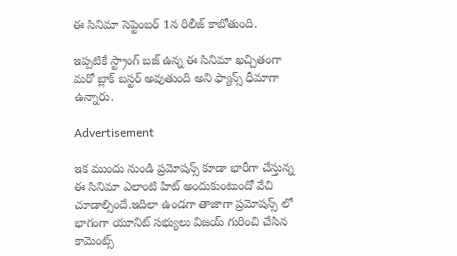ఈ సినిమా సెప్టెంబర్ 1న రిలీజ్ కాబోతుంది.

ఇప్పటికే స్ట్రాంగ్ బజ్ ఉన్న ఈ సినిమా ఖచ్చితంగా మరో బ్లాక్ బస్టర్ అవుతుంది అని ఫ్యాన్స్ ధీమాగా ఉన్నారు.

Advertisement

ఇక ముందు నుండి ప్రమోషన్స్ కూడా భారీగా చేస్తున్న ఈ సినిమా ఎలాంటి హిట్ అందుకుంటుందో వేచి చూడాల్సిందే.ఇదిలా ఉండగా తాజాగా ప్రమోషన్స్ లో భాగంగా యూనిట్ సభ్యులు విజయ్ గురించి చేసిన కామెంట్స్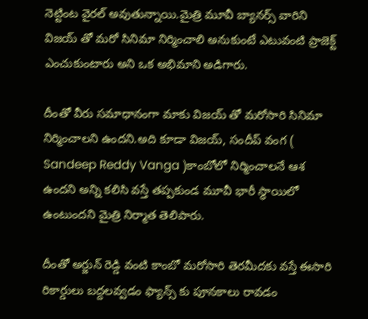నెట్టింట వైరల్ అవుతున్నాయి.మైత్రి మూవీ బ్యానర్స్ వారిని విజయ్ తో మరో సినిమా నిర్మించాలి అనుకుంటే ఎటువంటి ప్రాజెక్ట్ ఎంచుకుంటారు అని ఒక అభిమాని అడిగారు.

దీంతో వీరు సమాధానంగా మాకు విజయ్ తో మరోసారి సినిమా నిర్మించాలని ఉందని.అది కూడా విజయ్, సందీప్ వంగ ( Sandeep Reddy Vanga )కాంబోలో నిర్మించాలనే ఆశ ఉందని అన్ని కలిసి వస్తే తప్పకుండ మూవీ భారీ స్థాయిలో ఉంటుందని మైత్రి నిర్మాత తెలిపారు.

దీంతో అర్జున్ రెడ్డి వంటి కాంబో మరోసారి తెరమీదకు వస్తే ఈసారి రికార్డులు బద్దలవ్వడం ఫ్యాన్స్ కు పూనకాలు రావడం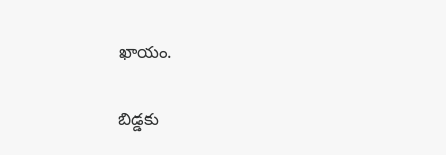ఖాయం.

బిడ్డకు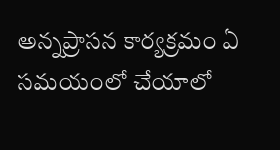అన్నప్రాసన కార్యక్రమం ఏ సమయంలో చేయాలో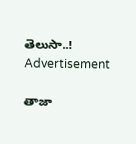తెలుసా..!
Advertisement

తాజా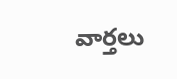వార్తలు